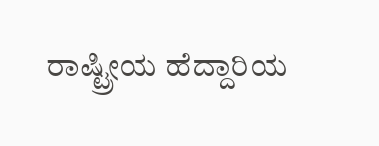ರಾಷ್ಟ್ರೀಯ ಹೆದ್ದಾರಿಯ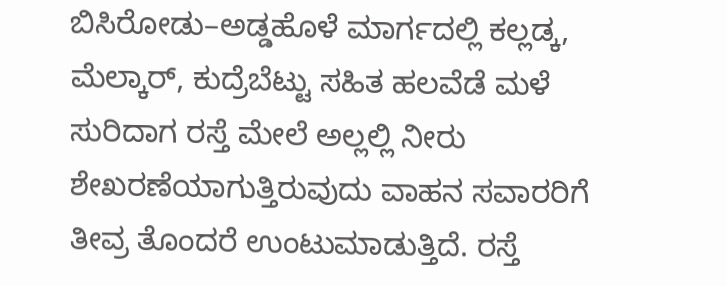ಬಿಸಿರೋಡು–ಅಡ್ಡಹೊಳೆ ಮಾರ್ಗದಲ್ಲಿ ಕಲ್ಲಡ್ಕ, ಮೆಲ್ಕಾರ್, ಕುದ್ರೆಬೆಟ್ಟು ಸಹಿತ ಹಲವೆಡೆ ಮಳೆ ಸುರಿದಾಗ ರಸ್ತೆ ಮೇಲೆ ಅಲ್ಲಲ್ಲಿ ನೀರು ಶೇಖರಣೆಯಾಗುತ್ತಿರುವುದು ವಾಹನ ಸವಾರರಿಗೆ ತೀವ್ರ ತೊಂದರೆ ಉಂಟುಮಾಡುತ್ತಿದೆ. ರಸ್ತೆ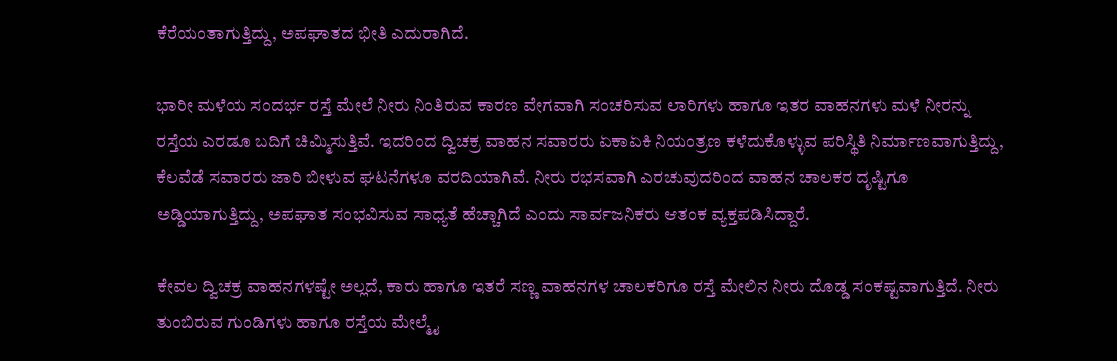ಕೆರೆಯಂತಾಗುತ್ತಿದ್ದು, ಅಪಘಾತದ ಭೀತಿ ಎದುರಾಗಿದೆ.

ಭಾರೀ ಮಳೆಯ ಸಂದರ್ಭ ರಸ್ತೆ ಮೇಲೆ ನೀರು ನಿಂತಿರುವ ಕಾರಣ ವೇಗವಾಗಿ ಸಂಚರಿಸುವ ಲಾರಿಗಳು ಹಾಗೂ ಇತರ ವಾಹನಗಳು ಮಳೆ ನೀರನ್ನು ರಸ್ತೆಯ ಎರಡೂ ಬದಿಗೆ ಚಿಮ್ಮಿಸುತ್ತಿವೆ. ಇದರಿಂದ ದ್ವಿಚಕ್ರ ವಾಹನ ಸವಾರರು ಏಕಾಏಕಿ ನಿಯಂತ್ರಣ ಕಳೆದುಕೊಳ್ಳುವ ಪರಿಸ್ಥಿತಿ ನಿರ್ಮಾಣವಾಗುತ್ತಿದ್ದು, ಕೆಲವೆಡೆ ಸವಾರರು ಜಾರಿ ಬೀಳುವ ಘಟನೆಗಳೂ ವರದಿಯಾಗಿವೆ. ನೀರು ರಭಸವಾಗಿ ಎರಚುವುದರಿಂದ ವಾಹನ ಚಾಲಕರ ದೃಷ್ಟಿಗೂ ಅಡ್ಡಿಯಾಗುತ್ತಿದ್ದು, ಅಪಘಾತ ಸಂಭವಿಸುವ ಸಾಧ್ಯತೆ ಹೆಚ್ಚಾಗಿದೆ ಎಂದು ಸಾರ್ವಜನಿಕರು ಆತಂಕ ವ್ಯಕ್ತಪಡಿಸಿದ್ದಾರೆ.

ಕೇವಲ ದ್ವಿಚಕ್ರ ವಾಹನಗಳಷ್ಟೇ ಅಲ್ಲದೆ, ಕಾರು ಹಾಗೂ ಇತರೆ ಸಣ್ಣ ವಾಹನಗಳ ಚಾಲಕರಿಗೂ ರಸ್ತೆ ಮೇಲಿನ ನೀರು ದೊಡ್ಡ ಸಂಕಷ್ಟವಾಗುತ್ತಿದೆ. ನೀರು ತುಂಬಿರುವ ಗುಂಡಿಗಳು ಹಾಗೂ ರಸ್ತೆಯ ಮೇಲ್ಮೈ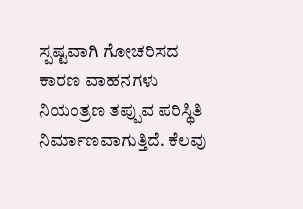ಸ್ಪಷ್ಟವಾಗಿ ಗೋಚರಿಸದ ಕಾರಣ ವಾಹನಗಳು ನಿಯಂತ್ರಣ ತಪ್ಪುವ ಪರಿಸ್ಥಿತಿ ನಿರ್ಮಾಣವಾಗುತ್ತಿದೆ. ಕೆಲವು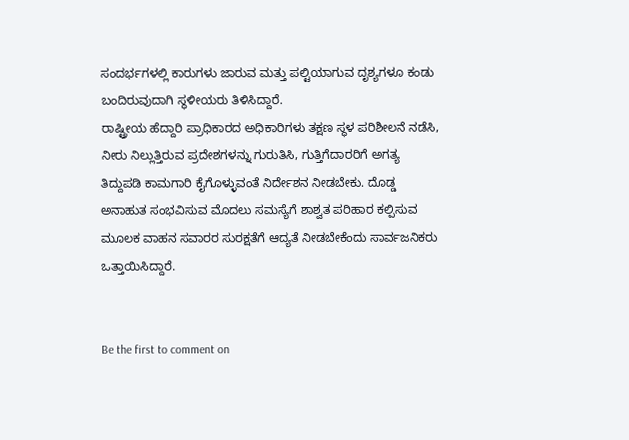ಸಂದರ್ಭಗಳಲ್ಲಿ ಕಾರುಗಳು ಜಾರುವ ಮತ್ತು ಪಲ್ಟಿಯಾಗುವ ದೃಶ್ಯಗಳೂ ಕಂಡು ಬಂದಿರುವುದಾಗಿ ಸ್ಥಳೀಯರು ತಿಳಿಸಿದ್ದಾರೆ.
ರಾಷ್ಟ್ರೀಯ ಹೆದ್ದಾರಿ ಪ್ರಾಧಿಕಾರದ ಅಧಿಕಾರಿಗಳು ತಕ್ಷಣ ಸ್ಥಳ ಪರಿಶೀಲನೆ ನಡೆಸಿ, ನೀರು ನಿಲ್ಲುತ್ತಿರುವ ಪ್ರದೇಶಗಳನ್ನು ಗುರುತಿಸಿ, ಗುತ್ತಿಗೆದಾರರಿಗೆ ಅಗತ್ಯ ತಿದ್ದುಪಡಿ ಕಾಮಗಾರಿ ಕೈಗೊಳ್ಳುವಂತೆ ನಿರ್ದೇಶನ ನೀಡಬೇಕು. ದೊಡ್ಡ ಅನಾಹುತ ಸಂಭವಿಸುವ ಮೊದಲು ಸಮಸ್ಯೆಗೆ ಶಾಶ್ವತ ಪರಿಹಾರ ಕಲ್ಪಿಸುವ ಮೂಲಕ ವಾಹನ ಸವಾರರ ಸುರಕ್ಷತೆಗೆ ಆದ್ಯತೆ ನೀಡಬೇಕೆಂದು ಸಾರ್ವಜನಿಕರು ಒತ್ತಾಯಿಸಿದ್ದಾರೆ.


Be the first to comment on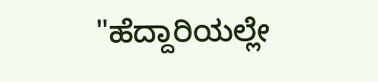"ಹೆದ್ದಾರಿಯಲ್ಲೇ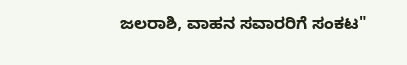ಜಲರಾಶಿ, ವಾಹನ ಸವಾರರಿಗೆ ಸಂಕಟ"